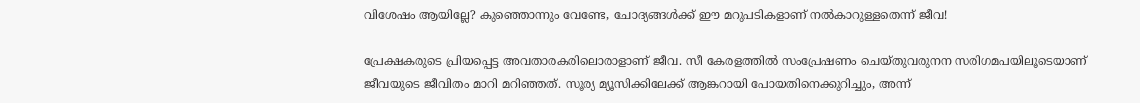വിശേഷം ആയില്ലേ? കുഞ്ഞൊന്നും വേണ്ടേ, ചോദ്യങ്ങള്‍ക്ക് ഈ മറുപടികളാണ് നല്‍കാറുള്ളതെന്ന് ജീവ!

പ്രേക്ഷകരുടെ പ്രിയപ്പെട്ട അവതാരകരിലൊരാളാണ് ജീവ. സീ കേരളത്തില്‍ സംപ്രേഷണം ചെയ്തുവരുനന സരിഗമപയിലൂടെയാണ് ജീവയുടെ ജീവിതം മാറി മറിഞ്ഞത്. സൂര്യ മ്യൂസിക്കിലേക്ക് ആങ്കറായി പോയതിനെക്കുറിച്ചും, അന്ന്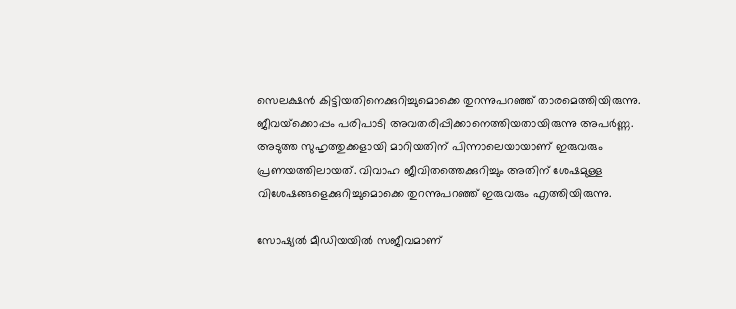സെലക്ഷന്‍ കിട്ടിയതിനെക്കുറിച്ചുമൊക്കെ തുറന്നുപറഞ്ഞ് താരമെത്തിയിരുന്നു. ജീവയ്‌ക്കൊപ്പം പരിപാടി അവതരിപ്പിക്കാനെത്തിയതായിരുന്നു അപര്‍ണ്ണ. അടുത്ത സുഹൃത്തുക്കളായി മാറിയതിന് പിന്നാലെയായാണ് ഇരുവരും പ്രണയത്തിലായത്. വിവാഹ ജീവിതത്തെക്കുറിച്ചും അതിന് ശേഷമുള്ള വിശേഷങ്ങളെക്കുറിച്ചുമൊക്കെ തുറന്നുപറഞ്ഞ് ഇരുവരും എത്തിയിരുന്നു.

സോഷ്യല്‍ മീഡിയയില്‍ സജീവമാണ്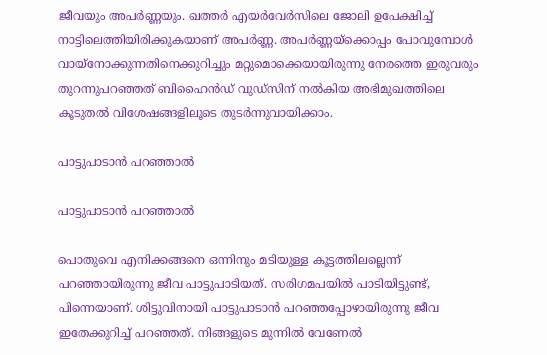ജീവയും അപര്‍ണ്ണയും. ഖത്തര്‍ എയര്‍വേര്‍സിലെ ജോലി ഉപേക്ഷിച്ച് നാട്ടിലെത്തിയിരിക്കുകയാണ് അപര്‍ണ്ണ. അപര്‍ണ്ണയ്‌ക്കൊപ്പം പോവുമ്പോള്‍ വായ്‌നോക്കുന്നതിനെക്കുറിച്ചും മറ്റുമൊക്കെയായിരുന്നു നേരത്തെ ഇരുവരും തുറന്നുപറഞ്ഞത് ബിഹൈന്‍ഡ് വുഡ്‌സിന് നല്‍കിയ അഭിമുഖത്തിലെ കൂടുതല്‍ വിശേഷങ്ങളിലൂടെ തുടര്‍ന്നുവായിക്കാം.

പാട്ടുപാടാന്‍ പറഞ്ഞാല്‍

പാട്ടുപാടാന്‍ പറഞ്ഞാല്‍

പൊതുവെ എനിക്കങ്ങനെ ഒന്നിനും മടിയുള്ള കൂട്ടത്തിലല്ലെന്ന് പറഞ്ഞായിരുന്നു ജീവ പാട്ടുപാടിയത്. സരിഗമപയില്‍ പാടിയിട്ടുണ്ട്, പിന്നെയാണ്. ശിട്ടുവിനായി പാട്ടുപാടാന്‍ പറഞ്ഞപ്പോഴായിരുന്നു ജീവ ഇതേക്കുറിച്ച് പറഞ്ഞത്. നിങ്ങളുടെ മുന്നില്‍ വേണേല്‍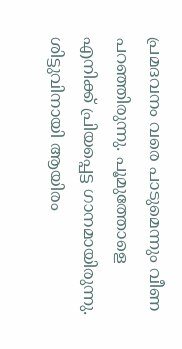പ്രമദവനം വരെ പാടുമെന്നും വീണ പറഞ്ഞിരുന്നു. പൂമുത്തോളെ എനിക്ക് പ്രിയപ്പെട്ട ഗാനമായിരുന്നു. ശിട്ടുവിനായി ആയിരം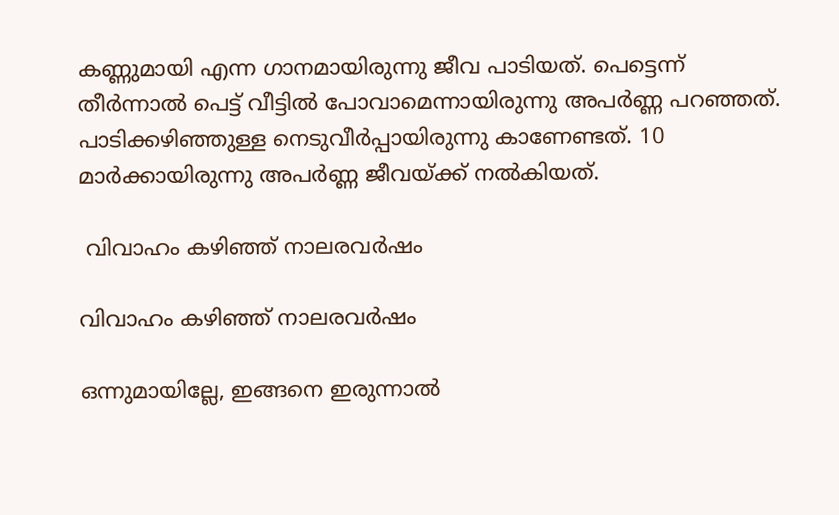കണ്ണുമായി എന്ന ഗാനമായിരുന്നു ജീവ പാടിയത്. പെട്ടെന്ന് തീര്‍ന്നാല്‍ പെട്ട് വീട്ടില്‍ പോവാമെന്നായിരുന്നു അപര്‍ണ്ണ പറഞ്ഞത്. പാടിക്കഴിഞ്ഞുള്ള നെടുവീര്‍പ്പായിരുന്നു കാണേണ്ടത്. 10 മാര്‍ക്കായിരുന്നു അപര്‍ണ്ണ ജീവയ്ക്ക് നല്‍കിയത്.

 വിവാഹം കഴിഞ്ഞ് നാലരവര്‍ഷം

വിവാഹം കഴിഞ്ഞ് നാലരവര്‍ഷം

ഒന്നുമായില്ലേ, ഇങ്ങനെ ഇരുന്നാല്‍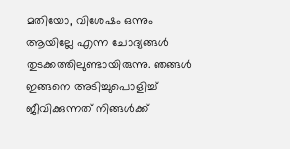മതിയോ, വിശേഷം ഒന്നും ആയില്ലേ എന്ന ചോദ്യങ്ങള്‍ തുടക്കത്തിലുണ്ടായിരുന്നു. ഞങ്ങള്‍ ഇങ്ങനെ അടിച്ചുപൊളിച്ച് ജീവിക്കുന്നത് നിങ്ങള്‍ക്ക്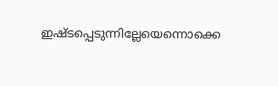ഇഷ്ടപ്പെടുന്നില്ലേയെന്നൊക്കെ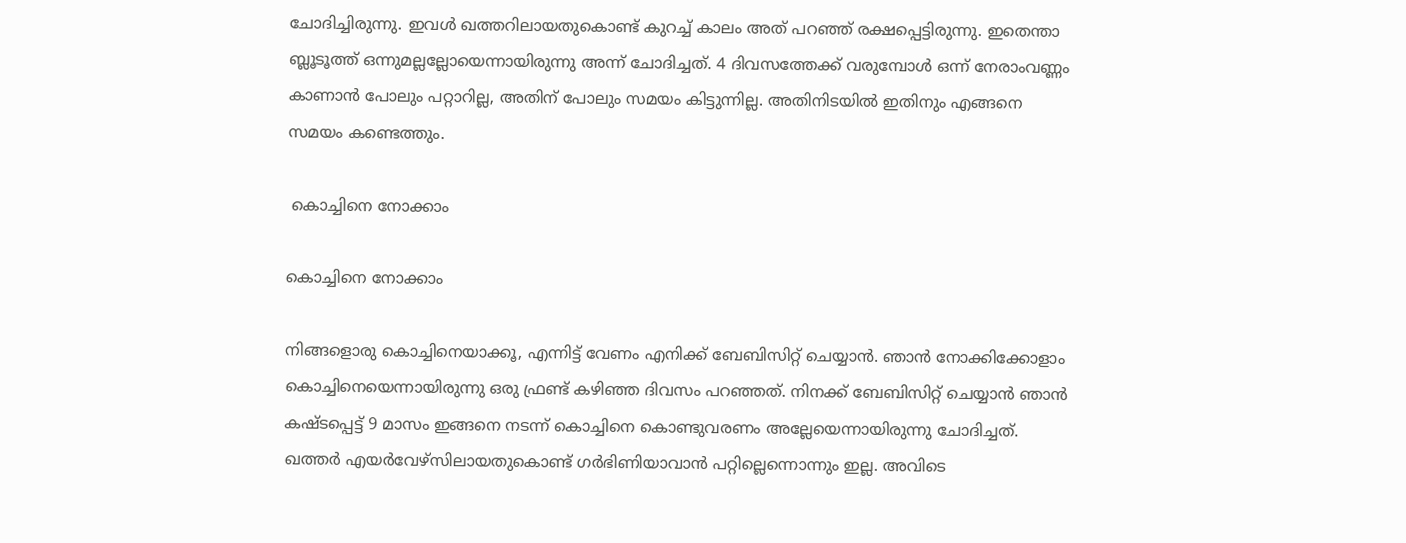ചോദിച്ചിരുന്നു. ഇവള്‍ ഖത്തറിലായതുകൊണ്ട് കുറച്ച് കാലം അത് പറഞ്ഞ് രക്ഷപ്പെട്ടിരുന്നു. ഇതെന്താ ബ്ലൂടൂത്ത് ഒന്നുമല്ലല്ലോയെന്നായിരുന്നു അന്ന് ചോദിച്ചത്. 4 ദിവസത്തേക്ക് വരുമ്പോള്‍ ഒന്ന് നേരാംവണ്ണം കാണാന്‍ പോലും പറ്റാറില്ല, അതിന് പോലും സമയം കിട്ടുന്നില്ല. അതിനിടയില്‍ ഇതിനും എങ്ങനെ സമയം കണ്ടെത്തും.

 കൊച്ചിനെ നോക്കാം

കൊച്ചിനെ നോക്കാം

നിങ്ങളൊരു കൊച്ചിനെയാക്കൂ, എന്നിട്ട് വേണം എനിക്ക് ബേബിസിറ്റ് ചെയ്യാന്‍. ഞാന്‍ നോക്കിക്കോളാം കൊച്ചിനെയെന്നായിരുന്നു ഒരു ഫ്രണ്ട് കഴിഞ്ഞ ദിവസം പറഞ്ഞത്. നിനക്ക് ബേബിസിറ്റ് ചെയ്യാന്‍ ഞാന്‍ കഷ്ടപ്പെട്ട് 9 മാസം ഇങ്ങനെ നടന്ന് കൊച്ചിനെ കൊണ്ടുവരണം അല്ലേയെന്നായിരുന്നു ചോദിച്ചത്. ഖത്തര്‍ എയര്‍വേഴ്‌സിലായതുകൊണ്ട് ഗര്‍ഭിണിയാവാന്‍ പറ്റില്ലെന്നൊന്നും ഇല്ല. അവിടെ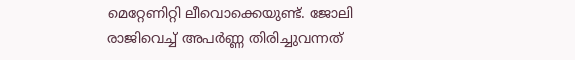മെറ്റേണിറ്റി ലീവൊക്കെയുണ്ട്. ജോലി രാജിവെച്ച് അപര്‍ണ്ണ തിരിച്ചുവന്നത്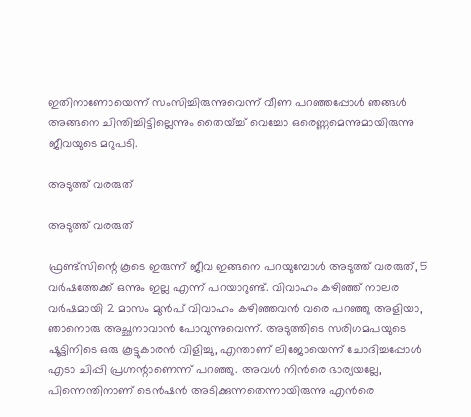ഇതിനാണോയെന്ന് സംസിച്ചിരുന്നുവെന്ന് വീണ പറഞ്ഞപ്പോള്‍ ഞങ്ങള്‍ അങ്ങനെ ചിന്തിച്ചിട്ടില്ലെന്നും തൈയ്ച്ച് വെച്ചോ ഒരെണ്ണമെന്നുമായിരുന്നു ജീവയുടെ മറുപടി.

അടുത്ത് വരരുത്

അടുത്ത് വരരുത്

ഫ്രണ്ട്‌സിന്റെ കൂടെ ഇരുന്ന് ജീവ ഇങ്ങനെ പറയുമ്പോള്‍ അടുത്ത് വരരുത്, 5 വര്‍ഷത്തേക്ക് ഒന്നും ഇല്ല എന്ന് പറയാറുണ്ട്. വിവാഹം കഴിഞ്ഞ് നാലര വര്‍ഷമായി 2 മാസം മുന്‍പ് വിവാഹം കഴിഞ്ഞവന്‍ വരെ പറഞ്ഞു അളിയാ, ഞാനൊരു അച്ഛനാവാന്‍ പോവുന്നുവെന്ന്. അടുത്തിടെ സരിഗമപയുടെ ഷൂട്ടിനിടെ ഒരു കൂട്ടുകാരന്‍ വിളിച്ചു, എന്താണ് ലിജോയെന്ന് ചോദിച്ചപ്പോള്‍ എടാ ചിപ്പി പ്രഗ്നന്റാണെന്ന് പറഞ്ഞു. അവള്‍ നിന്‍രെ ഭാര്യയല്ലേ, പിന്നെന്തിനാണ് ടെന്‍ഷന്‍ അടിക്കുന്നതെന്നായിരുന്നു എന്‍രെ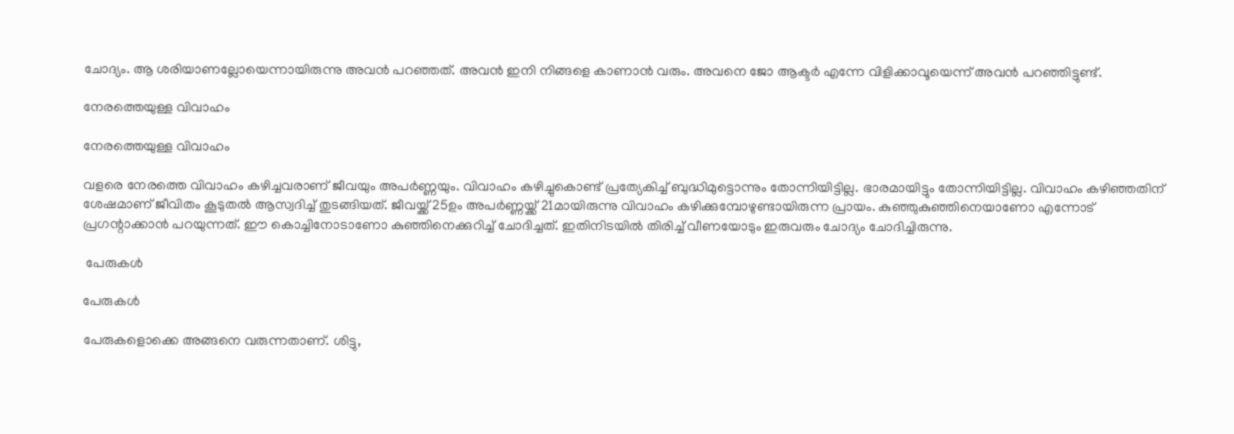ചോദ്യം. ആ ശരിയാണല്ലോയെന്നായിരുന്നു അവന്‍ പറഞ്ഞത്. അവന്‍ ഇനി നിങ്ങളെ കാണാന്‍ വരും. അവനെ ജോ ആക്ടര്‍ എന്നേ വിളിക്കാവൂയെന്ന് അവന്‍ പറഞ്ഞിട്ടുണ്ട്.

നേരത്തെയുള്ള വിവാഹം

നേരത്തെയുള്ള വിവാഹം

വളരെ നേരത്തെ വിവാഹം കഴിച്ചവരാണ് ജീവയും അപര്‍ണ്ണയും. വിവാഹം കഴിച്ചുകൊണ്ട് പ്രത്യേകിച്ച് ബുദ്ധിമുട്ടൊന്നും തോന്നിയിട്ടില്ല. ഭാരമായിട്ടും തോന്നിയിട്ടില്ല. വിവാഹം കഴിഞ്ഞതിന് ശേഷമാണ് ജീവിതം കൂടുതല്‍ ആസ്വദിച്ച് തുടങ്ങിയത്. ജീവയ്ക്ക് 25ഉം അപര്‍ണ്ണയ്ക്ക് 21മായിരുന്നു വിവാഹം കഴിക്കുമ്പോഴുണ്ടായിരുന്ന പ്രായം. കുഞ്ഞുകുഞ്ഞിനെയാണോ എന്നോട് പ്രഗന്റാക്കാന്‍ പറയുന്നത്. ഈ കൊച്ചിനോടാണോ കുഞ്ഞിനെക്കുറിച്ച് ചോദിച്ചത്. ഇതിനിടയില്‍ തിരിച്ച് വീണയോടും ഇരുവരും ചോദ്യം ചോദിച്ചിരുന്നു.

 പേരുകള്‍

പേരുകള്‍

പേരുകളൊക്കെ അങ്ങനെ വരുന്നതാണ്. ശിട്ടു,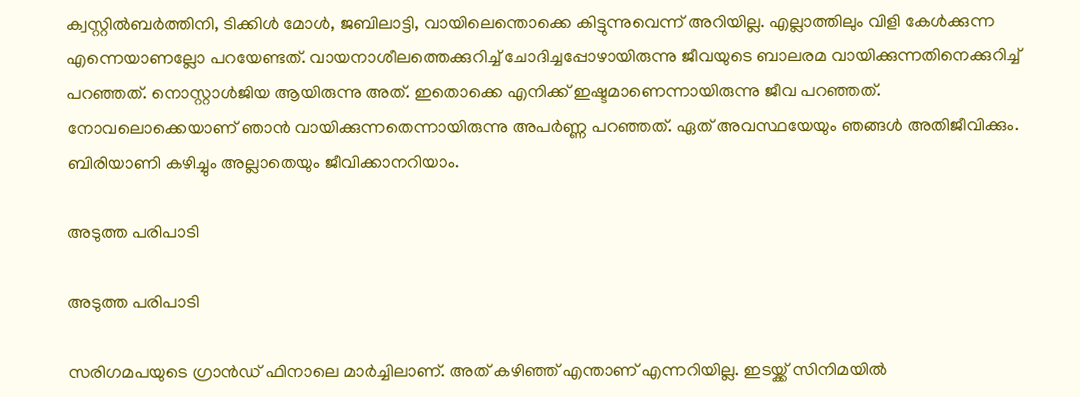ക്വസ്റ്റില്‍ബര്‍ത്തിനി, ടിക്കിള്‍ മോള്‍, ജബിലാട്ടി, വായിലെന്തൊക്കെ കിട്ടുന്നുവെന്ന് അറിയില്ല. എല്ലാത്തിലും വിളി കേള്‍ക്കുന്ന എന്നെയാണല്ലോ പറയേണ്ടത്. വായനാശീലത്തെക്കുറിച്ച് ചോദിച്ചപ്പോഴായിരുന്നു ജീവയുടെ ബാലരമ വായിക്കുന്നതിനെക്കുറിച്ച് പറഞ്ഞത്. നൊസ്റ്റാള്‍ജിയ ആയിരുന്നു അത്. ഇതൊക്കെ എനിക്ക് ഇഷ്ടമാണെന്നായിരുന്നു ജീവ പറഞ്ഞത്. നോവലൊക്കെയാണ് ഞാന്‍ വായിക്കുന്നതെന്നായിരുന്നു അപര്‍ണ്ണ പറഞ്ഞത്. ഏത് അവസ്ഥയേയും ഞങ്ങള്‍ അതിജീവിക്കും. ബിരിയാണി കഴിച്ചും അല്ലാതെയും ജീവിക്കാനറിയാം.

അടുത്ത പരിപാടി

അടുത്ത പരിപാടി

സരിഗമപയുടെ ഗ്രാന്‍ഡ് ഫിനാലെ മാര്‍ച്ചിലാണ്. അത് കഴിഞ്ഞ് എന്താണ് എന്നറിയില്ല. ഇടയ്ക്ക് സിനിമയില്‍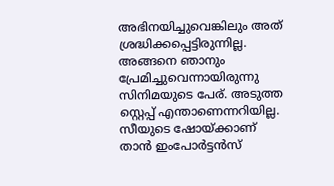അഭിനയിച്ചുവെങ്കിലും അത് ശ്രദ്ധിക്കപ്പെട്ടിരുന്നില്ല. അങ്ങനെ ഞാനും പ്രേമിച്ചുവെന്നായിരുന്നു സിനിമയുടെ പേര്. അടുത്ത സ്റ്റെപ്പ് എന്താണെന്നറിയില്ല. സീയുടെ ഷോയ്ക്കാണ് താന്‍ ഇംപോര്‍ട്ടന്‍സ്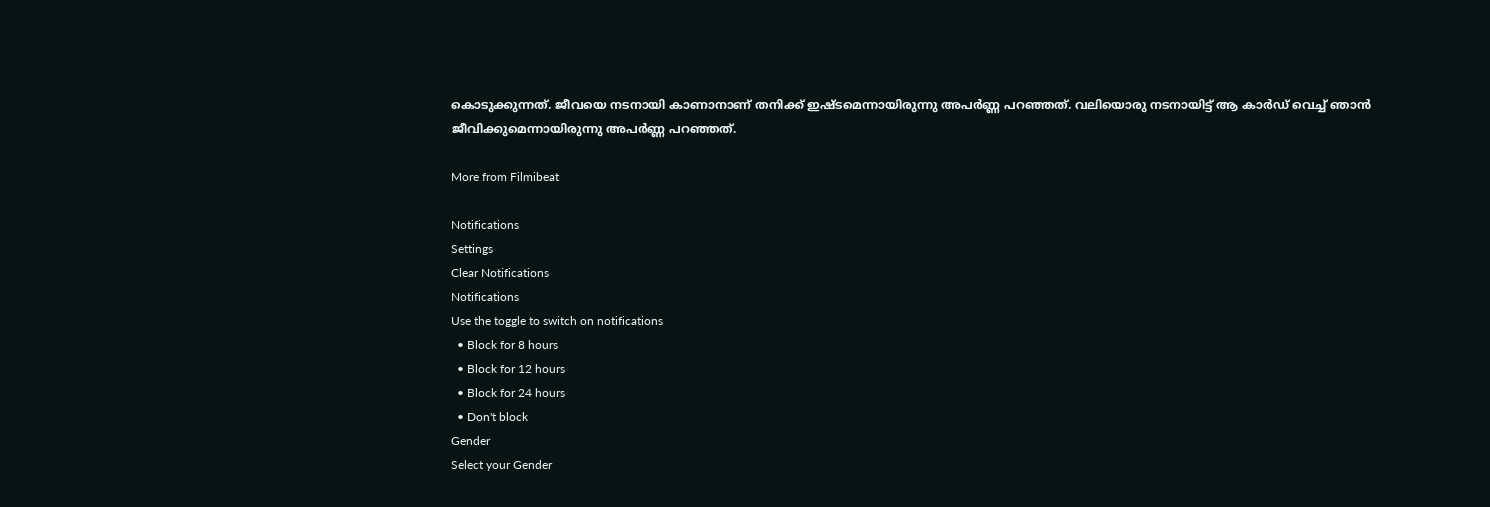കൊടുക്കുന്നത്. ജീവയെ നടനായി കാണാനാണ് തനിക്ക് ഇഷ്ടമെന്നായിരുന്നു അപര്‍ണ്ണ പറഞ്ഞത്. വലിയൊരു നടനായിട്ട് ആ കാര്‍ഡ് വെച്ച് ഞാന്‍ ജീവിക്കുമെന്നായിരുന്നു അപര്‍ണ്ണ പറഞ്ഞത്.

More from Filmibeat

Notifications
Settings
Clear Notifications
Notifications
Use the toggle to switch on notifications
  • Block for 8 hours
  • Block for 12 hours
  • Block for 24 hours
  • Don't block
Gender
Select your Gender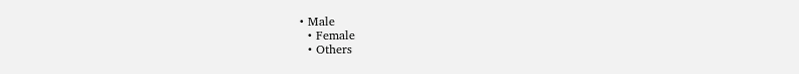• Male
  • Female
  • Others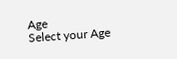Age
Select your Age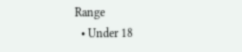Range
  • Under 18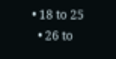• 18 to 25
  • 26 to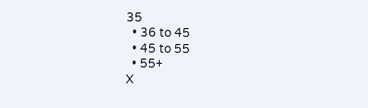35
  • 36 to 45
  • 45 to 55
  • 55+
X